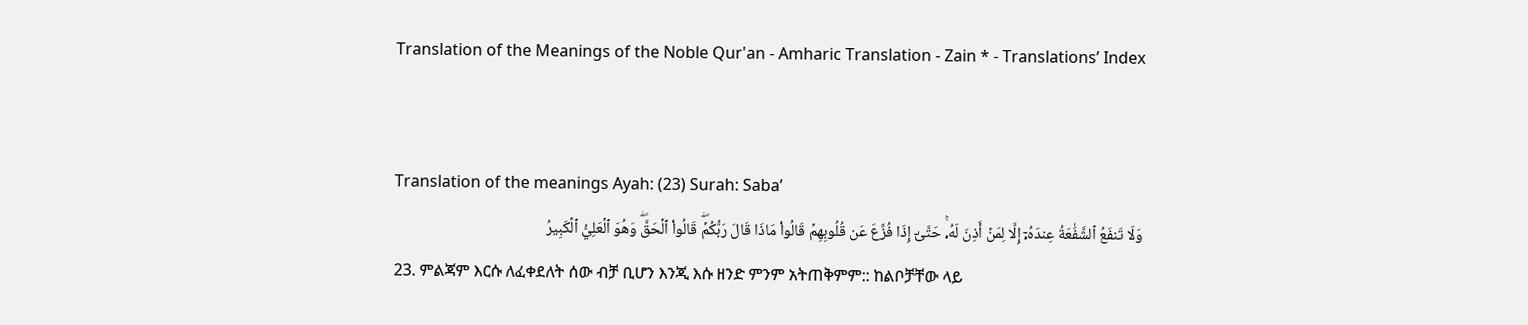Translation of the Meanings of the Noble Qur'an - Amharic Translation - Zain * - Translations’ Index


Translation of the meanings Ayah: (23) Surah: Saba’
وَلَا تَنفَعُ ٱلشَّفَٰعَةُ عِندَهُۥٓ إِلَّا لِمَنۡ أَذِنَ لَهُۥۚ حَتَّىٰٓ إِذَا فُزِّعَ عَن قُلُوبِهِمۡ قَالُواْ مَاذَا قَالَ رَبُّكُمۡۖ قَالُواْ ٱلۡحَقَّۖ وَهُوَ ٱلۡعَلِيُّ ٱلۡكَبِيرُ
23. ምልጃም እርሱ ለፈቀደለት ሰው ብቻ ቢሆን እንጂ እሱ ዘንድ ምንም አትጠቅምም:: ከልቦቻቸው ላይ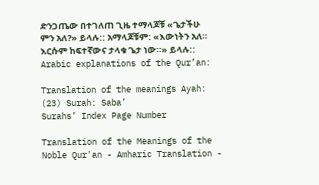ድንጋጤው በተገለጠ ጊዜ ተማላጆቹ «ጌታችሁ ምን አለ?» ይላሉ:: አማላጆቹም: «እውነትን አለ። እርሱም ከፍተኛውና ታላቁ ጌታ ነው።» ይላሉ::
Arabic explanations of the Qur’an:

Translation of the meanings Ayah: (23) Surah: Saba’
Surahs’ Index Page Number

Translation of the Meanings of the Noble Qur'an - Amharic Translation -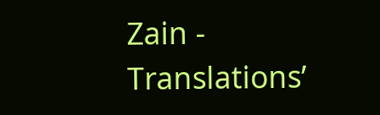Zain - Translations’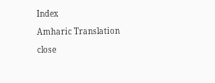Index

Amharic Translation

close